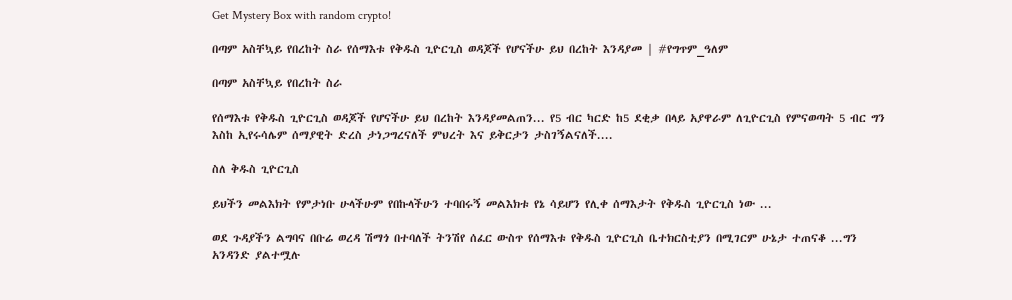Get Mystery Box with random crypto!

በጣም አስቸኳይ የበረከት ስራ የሰማእቱ የቅዱስ ጊዮርጊስ ወዳጆች የሆናችሁ ይህ በረከት እንዳያመ | #የግጥም_ዓለም

በጣም አስቸኳይ የበረከት ስራ

የሰማእቱ የቅዱስ ጊዮርጊስ ወዳጆች የሆናችሁ ይህ በረከት እንዳያመልጠን... የ5 ብር ካርድ ከ5 ደቂቃ በላይ አያዋራም ለጊዮርጊስ የምናወጣት 5 ብር ግን እስከ ኢየሩሳሌም ሰማያዊት ድረስ ታነጋግረናለች ምህረት እና ይቅርታን ታስገኝልናለች....

ስለ ቅዱስ ጊዮርጊስ

ይህችን መልእክት የምታነቡ ሁላችሁም የበኩላችሁን ተባበሩኝ መልእክቱ የኔ ሳይሆን የሊቀ ሰማእታት የቅዱስ ጊዮርጊስ ነው ...

ወደ ጉዳያችን ልግባና በቡሬ ወረዳ ሽማጎ በተባለች ትንሽየ ሰፈር ውስጥ የሰማእቱ የቅዱስ ጊዮርጊስ ቤተክርስቲያን በሚገርም ሁኔታ ተጠናቆ ...ግን አንዳንድ ያልተሟሉ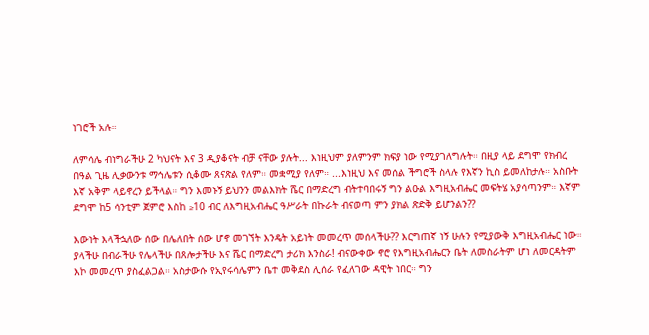ነገሮች አሉ።

ለምሳሌ ብነግራችሁ 2 ካህናት እና 3 ዲያቆናት ብቻ ናቸው ያሉት... እነዚህም ያለምንም ክፍያ ነው የሚያገለግሉት። በዚያ ላይ ደግሞ የክብረ በዓል ጊዜ ሊቃውንቱ ማኅሌቱን ሲቆሙ ጸናጽል የለም። መቋሚያ የለም። ...እነዚህ እና መሰል ችግሮች ስላሉ የእኛን ኪስ ይመለከታሉ። አስቡት እኛ አቅም ላይኖረን ይችላል። ግን እመኑኝ ይህንን መልእክት ሼር በማድረግ ብትተባበሩኝ ግን ልዑል እግዚአብሔር መፍትሄ አያሳጣንም። እኛም ደግሞ ከ5 ሳንቲም ጀምሮ እስከ ≥10 ብር ለእግዚአብሔር ዓሥራት በኩራት ብናወጣ ምን ያክል ጽድቅ ይሆንልን??

እውነት እላችኋለው ሰው በሌለበት ሰው ሆኖ መገኘት እንዴት አይነት መመረጥ መሰላችሁ?? እርግጠኛ ነኝ ሁሉን የሚያውቅ እግዚአብሔር ነው። ያላችሁ በብራችሁ የሌላችሁ በጸሎታችሁ እና ሼር በማድረግ ታሪክ እንስራ! ብናውቀው ኖሮ የእግዚአብሔርን ቤት ለመስራትም ሆነ ለመርዳትም እኮ መመረጥ ያስፈልጋል። አስታውሱ የኢየሩሳሌምን ቤተ መቅደስ ሊሰራ የፈለገው ዳዊት ነበር። ግን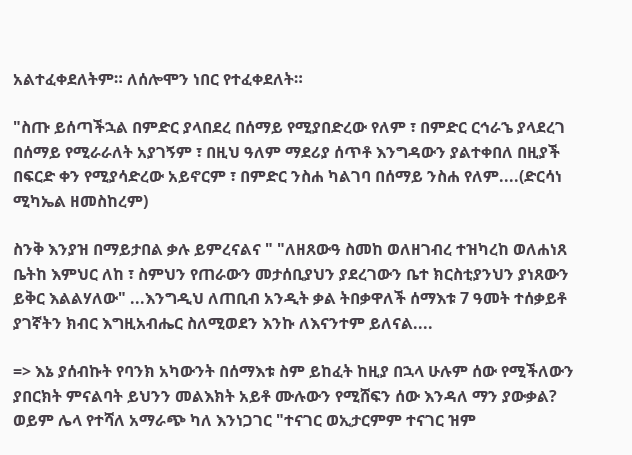አልተፈቀደለትም። ለሰሎሞን ነበር የተፈቀደለት።

"ስጡ ይሰጣችኋል በምድር ያላበደረ በሰማይ የሚያበድረው የለም ፣ በምድር ርኅራኄ ያላደረገ በሰማይ የሚራራለት አያገኝም ፣ በዚህ ዓለም ማደሪያ ሰጥቶ እንግዳውን ያልተቀበለ በዚያች በፍርድ ቀን የሚያሳድረው አይኖርም ፣ በምድር ንስሐ ካልገባ በሰማይ ንስሐ የለም....(ድርሳነ ሚካኤል ዘመስከረም)

ስንቅ እንያዝ በማይታበል ቃሉ ይምረናልና " "ለዘጸውዓ ስመከ ወለዘገብረ ተዝካረከ ወለሐነጸ ቤትከ እምህር ለከ ፣ ስምህን የጠራውን መታሰቢያህን ያደረገውን ቤተ ክርስቲያንህን ያነጸውን ይቅር እልልሃለው" ...እንግዲህ ለጠቢብ አንዲት ቃል ትበቃዋለች ሰማእቱ 7 ዓመት ተሰቃይቶ ያገኛትን ክብር እግዚአብሔር ስለሚወደን እንኩ ለእናንተም ይለናል....

=> እኔ ያሰብኩት የባንክ አካውንት በሰማእቱ ስም ይከፈት ከዚያ በኋላ ሁሉም ሰው የሚችለውን ያበርክት ምናልባት ይህንን መልእክት አይቶ ሙሉውን የሚሸፍን ሰው እንዳለ ማን ያውቃል? ወይም ሌላ የተሻለ አማራጭ ካለ እንነጋገር "ተናገር ወኢታርምም ተናገር ዝም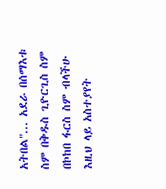አትበል"... አደራ በሰማእቱ ስም በቅዱስ ጊዮርጊስ ስም በኮከበ ፋርስ ስም ብላችሁ እዚህ ላይ አስተያየት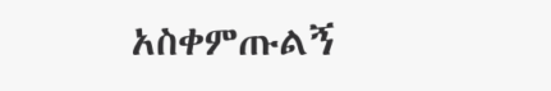አስቀምጡልኝ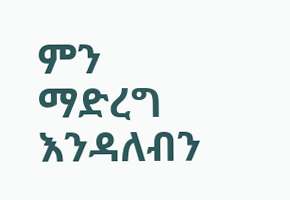ምን ማድረግ እንዳለብን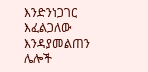እንድንነጋገር እፈልጋለው እንዳያመልጠን ሌሎች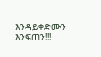እንዳይቀድሙን እንፍጠን!!!